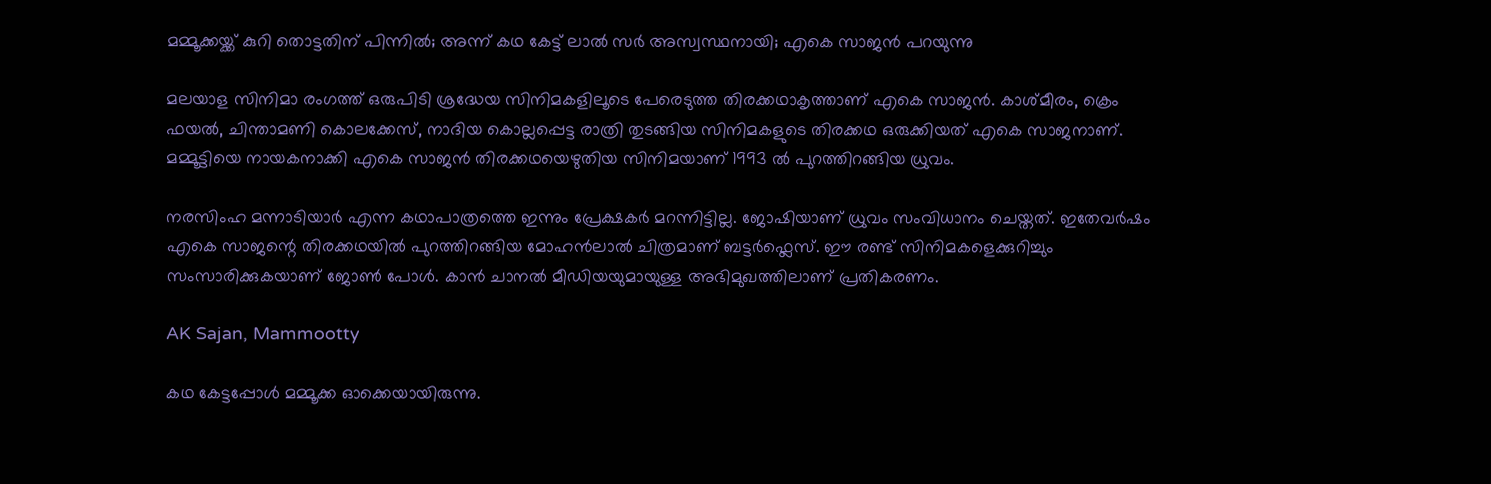മമ്മൂക്കയ്ക്ക് കുറി തൊട്ടതിന് പിന്നിൽ; അന്ന് കഥ കേട്ട് ലാൽ സർ അസ്വസ്ഥനായി; എകെ സാജൻ പറയുന്നു

മലയാള സിനിമാ രംഗത്ത് ഒരുപി‌ടി ശ്രദ്ധേയ സിനിമകളിലൂടെ പേരെടുത്ത തിരക്കഥാകൃത്താണ് എകെ സാജൻ. കാശ്മീരം, ക്രെം ഫയൽ, ചിന്താമണി കൊലക്കേസ്, നാദിയ കൊല്ലപ്പെട്ട രാത്രി തു‌ടങ്ങിയ സിനിമകളുടെ തിരക്കഥ ഒരുക്കിയത് എകെ സാജനാണ്. മമ്മൂട്ടിയെ നായകനാക്കി എകെ സാജൻ തിരക്കഥയെഴുതിയ സിനിമയാണ് 1993 ൽ പുറത്തിറങ്ങിയ ധ്രുവം.

നരസിംഹ മന്നാ‌‌ടിയാർ എന്ന കഥാപാത്രത്തെ ഇന്നും പ്രേക്ഷകർ മറന്നിട്ടില്ല. ജോഷിയാണ് ധ്രുവം സംവിധാനം ചെയ്തത്. ഇതേവർഷം എകെ സാജന്റെ തിരക്കഥയിൽ പുറത്തിറങ്ങിയ മോഹൻലാൽ ചിത്രമാണ് ബ‌ട്ടർഫ്ലെസ്. ഈ രണ്ട് സിനിമകളെക്കുറിച്ചും സംസാരിക്കുകയാണ് ജോൺ പോൾ. കാൻ ചാനൽ മീ‍ഡിയയുമായുള്ള അഭിമുഖത്തിലാണ് പ്രതികരണം.

AK Sajan, Mammootty

കഥ കേട്ടപ്പോൾ മമ്മൂക്ക ഓക്കെയായിരുന്നു.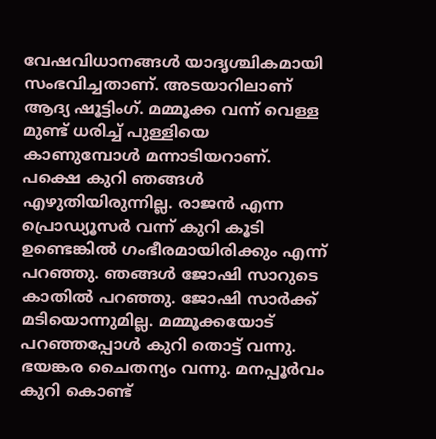വേഷവിധാനങ്ങൾ യാദൃശ്ചികമായി സംഭവിച്ചതാണ്. അടയാറിലാണ് ആദ്യ ഷൂട്ടിംഗ്. മമ്മൂക്ക വന്ന് വെള്ള മുണ്ട് ധരിച്ച് പുള്ളിയെ കാണുമ്പോൾ മന്നാ‌ടിയറാണ്. പക്ഷെ കുറി ഞങ്ങൾ എഴുതിയിരുന്നില്ല. രാജൻ എന്ന പ്രൊഡ്യൂസർ വന്ന് കുറി കൂടി ഉണ്ടെങ്കിൽ ഗംഭീരമായിരിക്കും എന്ന് പറഞ്ഞു. ഞങ്ങൾ ജോഷി സാറുടെ കാതിൽ പറഞ്ഞു. ജോഷി സാർക്ക് മടിയൊന്നുമില്ല. മമ്മൂക്കയോട് പറഞ്ഞപ്പോൾ കുറി തൊട്ട് വന്നു. ഭയങ്കര ചൈതന്യം വന്നു. മനപ്പൂർവം കുറി കൊണ്ട്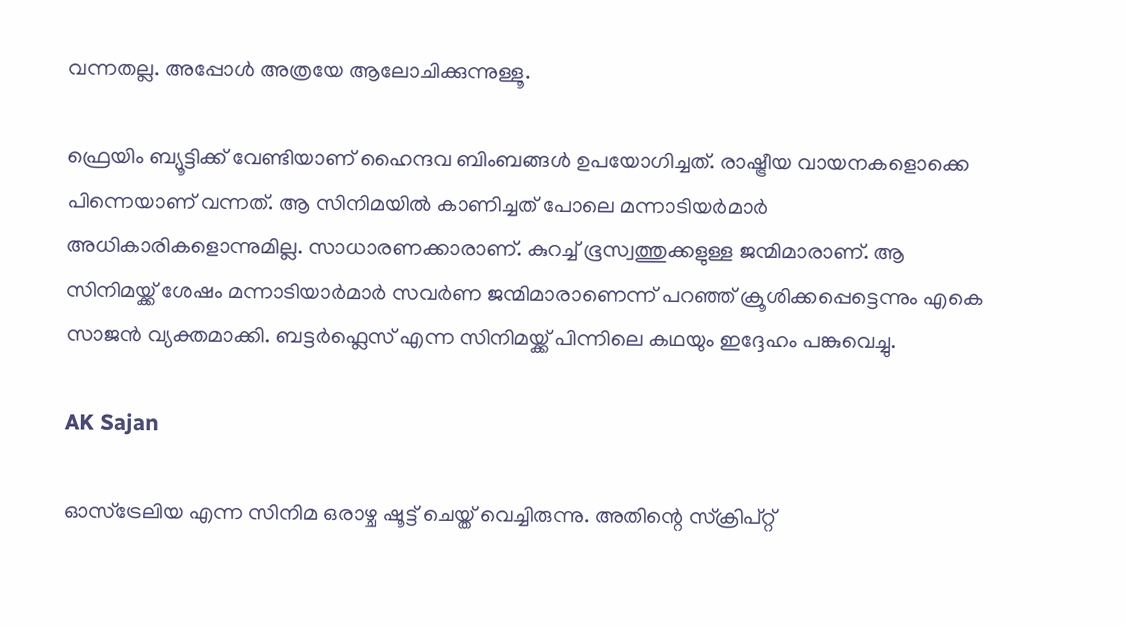വന്നതല്ല. അപ്പോൾ അത്രയേ ആലോചിക്കുന്നുള്ളൂ.

ഫ്രെയിം ബ്യൂ‌ട്ടിക്ക് വേണ്ടിയാണ് ഹൈന്ദവ ബിംബങ്ങൾ ഉപയോഗിച്ചത്. രാഷ്ട്രീയ വായനകളൊക്കെ പിന്നെയാണ് വന്നത്. ആ സിനിമയിൽ കാണിച്ചത് പോലെ മന്നാ‌ടിയർമാർ അധികാരികളൊന്നുമില്ല. സാധാരണക്കാരാണ്. കുറച്ച് ഭൂസ്വത്തുക്കളുള്ള ജന്മിമാരാണ്. ആ സിനിമയ്ക്ക് ശേഷം മന്നാ‌‌ടിയാർമാർ സവർണ ജന്മിമാരാണെന്ന് പറഞ്ഞ് ക്രൂശിക്കപ്പെ‌ട്ടെന്നും എകെ സാജൻ വ്യക്തമാക്കി. ബട്ട‌ർഫ്ലെസ് എന്ന സിനിമയ്ക്ക് പിന്നിലെ കഥയും ഇദ്ദേഹം പങ്കുവെച്ചു.

AK Sajan

ഓസ്ട്രേലിയ എന്ന സിനിമ ഒരാഴ്ച ഷൂട്ട് ചെയ്ത് വെച്ചിരുന്നു. അതിന്റെ സ്ക്രിപ്റ്റ്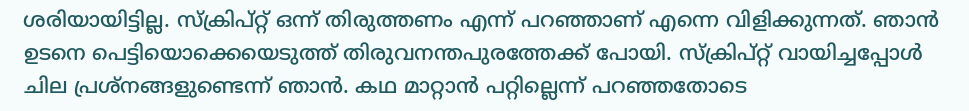ശരിയായിട്ടില്ല. സ്ക്രിപ്റ്റ് ഒന്ന് തിരുത്തണം എന്ന് പറഞ്ഞാണ് എന്നെ വിളിക്കുന്നത്. ഞാൻ ഉടനെ പെട്ടിയൊക്കെയെടുത്ത് തിരുവനന്തപുരത്തേക്ക് പോയി. സ്ക്രിപ്റ്റ് വായിച്ചപ്പോൾ ചില പ്രശ്നങ്ങളുണ്ടെന്ന് ഞാൻ. കഥ മാറ്റാൻ പറ്റില്ലെന്ന് പറഞ്ഞതോടെ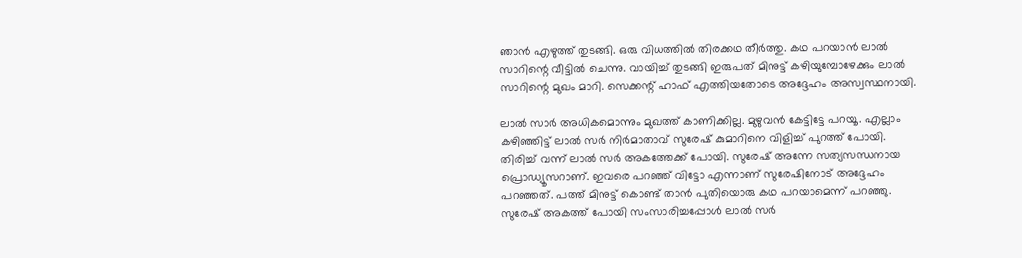ഞാൻ എഴുത്ത് തുടങ്ങി. ഒരു വിധത്തിൽ തിരക്കഥ തീർത്തു. കഥ പറയാൻ ലാൽ സാറിന്റെ വീട്ടിൽ ചെന്നു. വായിച്ച് തുടങ്ങി ഇരുപത് മിനുട്ട് കഴിയുമ്പോഴേക്കും ലാൽ സാറിന്റെ മുഖം മാറി. സെക്കന്റ് ഹാഫ് എത്തിയതോടെ അദ്ദേഹം അസ്വസ്ഥനായി.

ലാൽ സാർ അധികമൊന്നും മുഖത്ത് കാണിക്കില്ല. മുഴുവൻ കേട്ടിട്ടേ പറയൂ. എല്ലാം കഴിഞ്ഞിട്ട് ലാൽ സർ നിർമാതാവ് സുരേഷ് കുമാറിനെ വിളിച്ച് പുറത്ത് പോയി. തിരിച്ച് വന്ന് ലാൽ സർ അകത്തേക്ക് പോയി. സുരേഷ് അന്നേ സത്യസന്ധനായ പ്രൊഡ്യൂസറാണ്. ഇവരെ പറഞ്ഞ് വിട്ടോ എന്നാണ് സുരേഷിനോട് അദ്ദേഹം പറഞ്ഞത്. പത്ത് മിനുട്ട് കൊണ്ട് താൻ പുതിയൊരു കഥ പറയാമെന്ന് പറഞ്ഞു. സുരേഷ് അകത്ത് പോയി സംസാരിച്ചപ്പോൾ ലാൽ സർ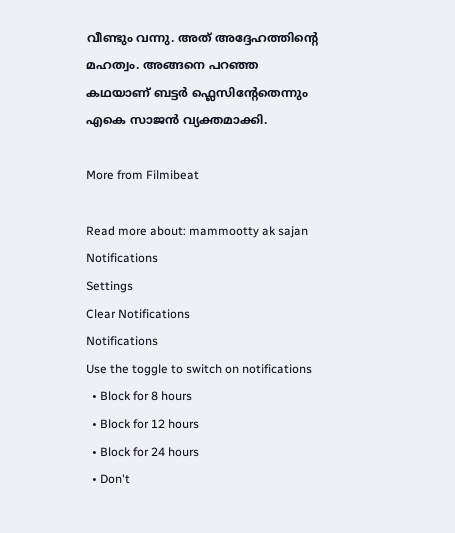വീണ്ടും വന്നു. അത് അദ്ദേഹത്തിന്റെ മഹത്വം. അങ്ങനെ പറഞ്ഞ കഥയാണ് ബ‌ട്ടർ ഫ്ലെസിന്റേതെന്നും എകെ സാജൻ വ്യക്തമാക്കി.

More from Filmibeat

Read more about: mammootty ak sajan
Notifications
Settings
Clear Notifications
Notifications
Use the toggle to switch on notifications
  • Block for 8 hours
  • Block for 12 hours
  • Block for 24 hours
  • Don't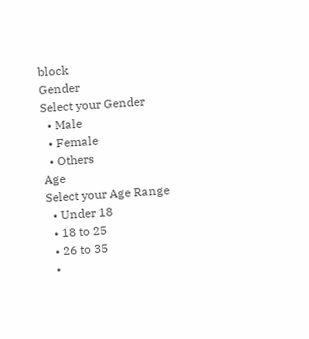block
Gender
Select your Gender
  • Male
  • Female
  • Others
Age
Select your Age Range
  • Under 18
  • 18 to 25
  • 26 to 35
  •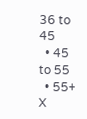36 to 45
  • 45 to 55
  • 55+
X